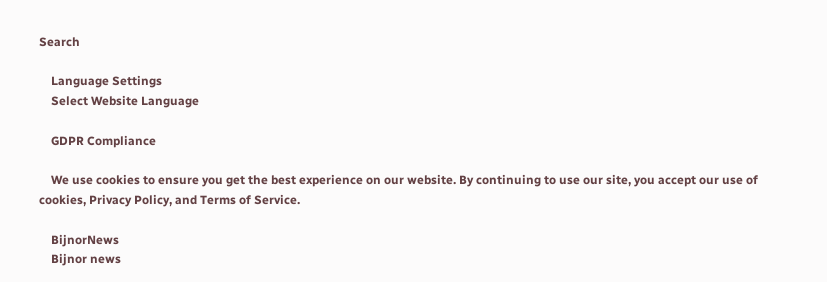Search

    Language Settings
    Select Website Language

    GDPR Compliance

    We use cookies to ensure you get the best experience on our website. By continuing to use our site, you accept our use of cookies, Privacy Policy, and Terms of Service.

    BijnorNews
    Bijnor news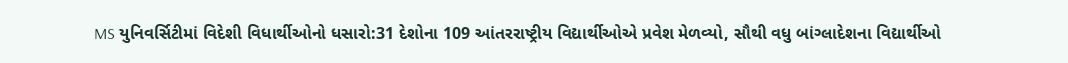MS યુનિવર્સિટીમાં વિદેશી વિધાર્થીઓનો ધસારો:31 દેશોના 109 આંતરરાષ્ટ્રીય વિદ્યાર્થીઓએ પ્રવેશ મેળવ્યો, સૌથી વધુ બાંગ્લાદેશના વિદ્યાર્થીઓ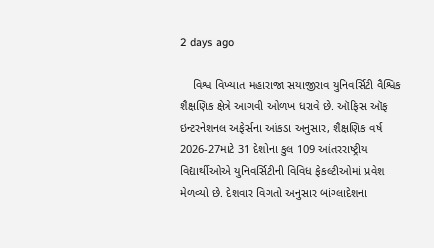2 days ago

    વિશ્વ વિખ્યાત મહારાજા સયાજીરાવ યુનિવર્સિટી વૈશ્વિક શૈક્ષણિક ક્ષેત્રે આગવી ઓળખ ધરાવે છે. ઑફિસ ઑફ ઇન્ટરનેશનલ અફેર્સના આંકડા અનુસાર, શૈક્ષણિક વર્ષ 2026-27માટે 31 દેશોના કુલ 109 આંતરરાષ્ટ્રીય વિદ્યાર્થીઓએ યુનિવર્સિટીની વિવિધ ફેકલ્ટીઓમાં પ્રવેશ મેળવ્યો છે. દેશવાર વિગતો અનુસાર બાંગ્લાદેશના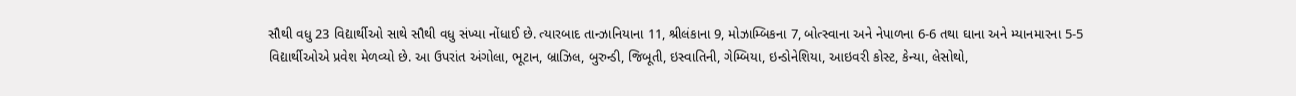સૌથી વધુ 23 વિદ્યાર્થીઓ સાથે સૌથી વધુ સંખ્યા નોંધાઈ છે. ત્યારબાદ તાન્ઝાનિયાના 11, શ્રીલંકાના 9, મોઝામ્બિકના 7, બોત્સ્વાના અને નેપાળના 6-6 તથા ઘાના અને મ્યાનમારના 5-5 વિદ્યાર્થીઓએ પ્રવેશ મેળવ્યો છે. આ ઉપરાંત અંગોલા, ભૂટાન, બ્રાઝિલ, બુરુન્ડી, જિબૂતી, ઇસ્વાતિની, ગેમ્બિયા, ઇન્ડોનેશિયા, આઇવરી કોસ્ટ, કેન્યા, લેસોથો,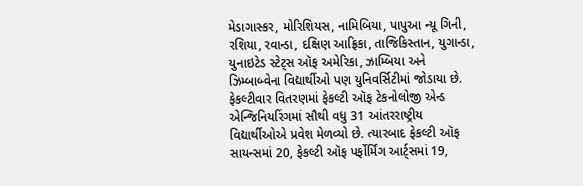મેડાગાસ્કર, મોરિશિયસ, નામિબિયા, પાપુઆ ન્યૂ ગિની, રશિયા, રવાન્ડા, દક્ષિણ આફ્રિકા, તાજિકિસ્તાન, યુગાન્ડા, યુનાઇટેડ સ્ટેટ્સ ઑફ અમેરિકા, ઝામ્બિયા અને ઝિમ્બાબ્વેના વિદ્યાર્થીઓ પણ યુનિવર્સિટીમાં જોડાયા છે. ફેકલ્ટીવાર વિતરણમાં ફેકલ્ટી ઑફ ટેકનોલોજી એન્ડ એન્જિનિયરિંગમાં સૌથી વધુ 31 આંતરરાષ્ટ્રીય વિદ્યાર્થીઓએ પ્રવેશ મેળવ્યો છે. ત્યારબાદ ફેકલ્ટી ઑફ સાયન્સમાં 20, ફેકલ્ટી ઑફ પર્ફોર્મિંગ આર્ટ્સમાં 19,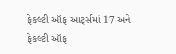ફેકલ્ટી ઑફ આર્ટ્સમાં 17 અને ફેકલ્ટી ઑફ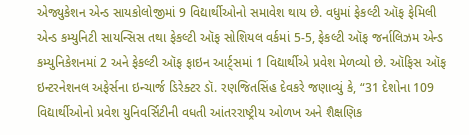એજ્યુકેશન એન્ડ સાયકોલોજીમાં 9 વિદ્યાર્થીઓનો સમાવેશ થાય છે. વધુમાં ફેકલ્ટી ઑફ ફેમિલી એન્ડ કમ્યુનિટી સાયન્સિસ તથા ફેકલ્ટી ઑફ સોશિયલ વર્કમાં 5-5, ફેકલ્ટી ઑફ જર્નાલિઝમ એન્ડ કમ્યુનિકેશનમાં 2 અને ફેકલ્ટી ઑફ ફાઇન આર્ટ્સમાં 1 વિદ્યાર્થીએ પ્રવેશ મેળવ્યો છે. ઑફિસ ઑફ ઇન્ટરનેશનલ અફેર્સના ઇન્ચાર્જ ડિરેક્ટર ડૉ. રણજિતસિંહ દેવકરે જણાવ્યું કે, “31 દેશોના 109 વિદ્યાર્થીઓનો પ્રવેશ યુનિવર્સિટીની વધતી આંતરરાષ્ટ્રીય ઓળખ અને શૈક્ષણિક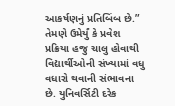આકર્ષણનું પ્રતિબિંબ છે.” તેમણે ઉમેર્યું કે પ્રવેશ પ્રક્રિયા હજુ ચાલુ હોવાથી વિદ્યાર્થીઓની સંખ્યામાં વધુ વધારો થવાની સંભાવના છે. યુનિવર્સિટી દરેક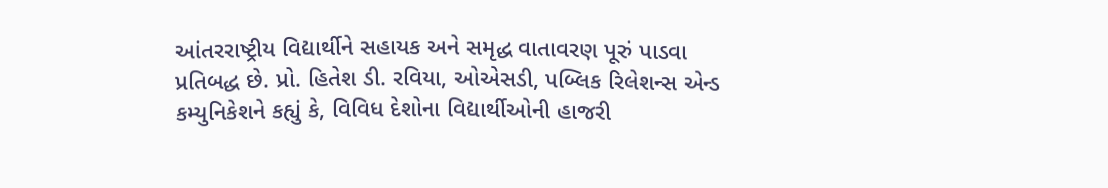આંતરરાષ્ટ્રીય વિદ્યાર્થીને સહાયક અને સમૃદ્ધ વાતાવરણ પૂરું પાડવા પ્રતિબદ્ધ છે. પ્રો. હિતેશ ડી. રવિયા, ઓએસડી, પબ્લિક રિલેશન્સ એન્ડ કમ્યુનિકેશને કહ્યું કે, વિવિધ દેશોના વિદ્યાર્થીઓની હાજરી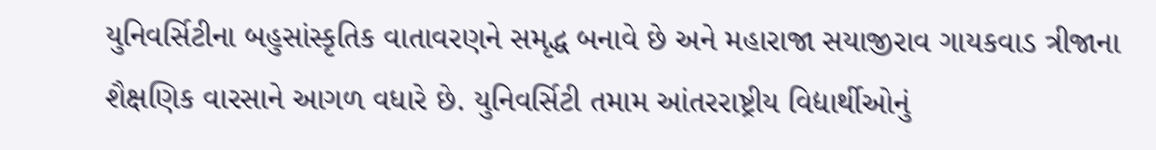યુનિવર્સિટીના બહુસાંસ્કૃતિક વાતાવરણને સમૃદ્ધ બનાવે છે અને મહારાજા સયાજીરાવ ગાયકવાડ ત્રીજાના શૈક્ષણિક વારસાને આગળ વધારે છે. યુનિવર્સિટી તમામ આંતરરાષ્ટ્રીય વિદ્યાર્થીઓનું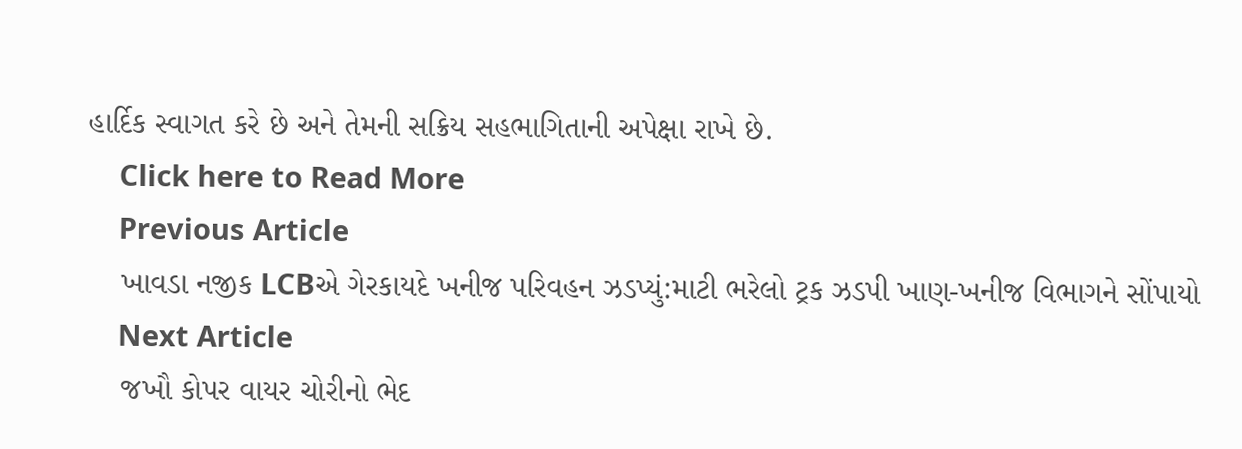હાર્દિક સ્વાગત કરે છે અને તેમની સક્રિય સહભાગિતાની અપેક્ષા રાખે છે.
    Click here to Read More
    Previous Article
    ખાવડા નજીક LCBએ ગેરકાયદે ખનીજ પરિવહન ઝડપ્યું:માટી ભરેલો ટ્રક ઝડપી ખાણ-ખનીજ વિભાગને સોંપાયો
    Next Article
    જખૌ કોપર વાયર ચોરીનો ભેદ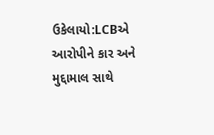ઉકેલાયો:LCBએ આરોપીને કાર અને મુદ્દામાલ સાથે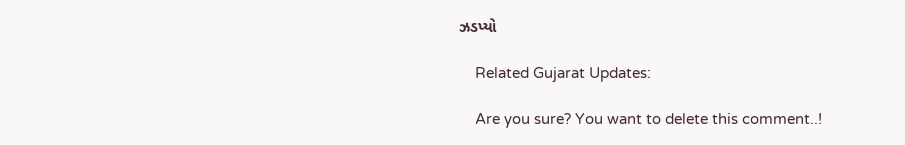ઝડપ્યો

    Related Gujarat Updates:

    Are you sure? You want to delete this comment..!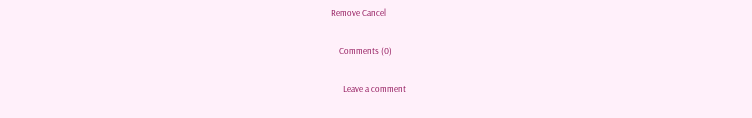Remove Cancel

    Comments (0)

      Leave a comment